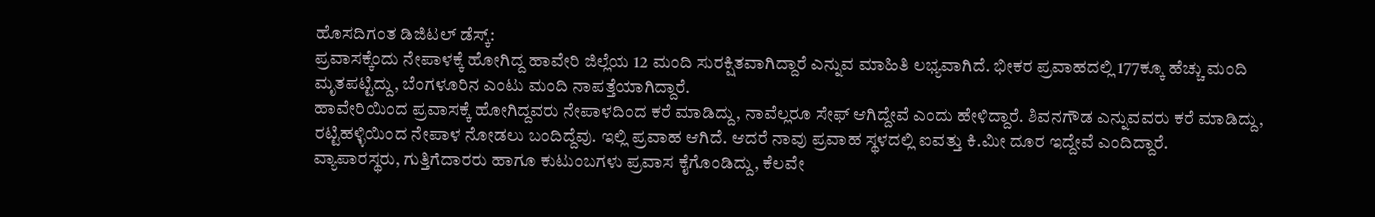ಹೊಸದಿಗಂತ ಡಿಜಿಟಲ್ ಡೆಸ್ಕ್:
ಪ್ರವಾಸಕ್ಕೆಂದು ನೇಪಾಳಕ್ಕೆ ಹೋಗಿದ್ದ ಹಾವೇರಿ ಜಿಲ್ಲೆಯ 12 ಮಂದಿ ಸುರಕ್ಷಿತವಾಗಿದ್ದಾರೆ ಎನ್ನುವ ಮಾಹಿತಿ ಲಭ್ಯವಾಗಿದೆ. ಭೀಕರ ಪ್ರವಾಹದಲ್ಲಿ 177ಕ್ಕೂ ಹೆಚ್ಚು ಮಂದಿ ಮೃತಪಟ್ಟಿದ್ದು, ಬೆಂಗಳೂರಿನ ಎಂಟು ಮಂದಿ ನಾಪತ್ತೆಯಾಗಿದ್ದಾರೆ.
ಹಾವೇರಿಯಿಂದ ಪ್ರವಾಸಕ್ಕೆ ಹೋಗಿದ್ದವರು ನೇಪಾಳದಿಂದ ಕರೆ ಮಾಡಿದ್ದು, ನಾವೆಲ್ಲರೂ ಸೇಫ್ ಆಗಿದ್ದೇವೆ ಎಂದು ಹೇಳಿದ್ದಾರೆ. ಶಿವನಗೌಡ ಎನ್ನುವವರು ಕರೆ ಮಾಡಿದ್ದು, ರಟ್ಟಿಹಳ್ಳಿಯಿಂದ ನೇಪಾಳ ನೋಡಲು ಬಂದಿದ್ದೆವು. ಇಲ್ಲಿ ಪ್ರವಾಹ ಆಗಿದೆ. ಆದರೆ ನಾವು ಪ್ರವಾಹ ಸ್ಥಳದಲ್ಲಿ ಐವತ್ತು ಕಿ.ಮೀ ದೂರ ಇದ್ದೇವೆ ಎಂದಿದ್ದಾರೆ.
ವ್ಯಾಪಾರಸ್ಥರು, ಗುತ್ತಿಗೆದಾರರು ಹಾಗೂ ಕುಟುಂಬಗಳು ಪ್ರವಾಸ ಕೈಗೊಂಡಿದ್ದು, ಕೆಲವೇ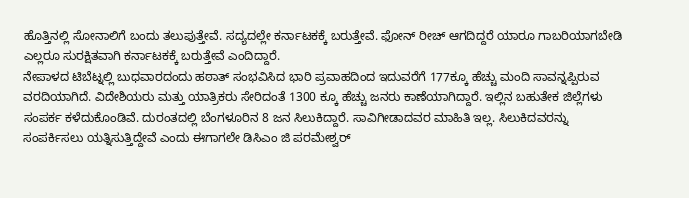ಹೊತ್ತಿನಲ್ಲಿ ಸೋನಾಲಿಗೆ ಬಂದು ತಲುಪುತ್ತೇವೆ. ಸದ್ಯದಲ್ಲೇ ಕರ್ನಾಟಕಕ್ಕೆ ಬರುತ್ತೇವೆ. ಫೋನ್ ರೀಚ್ ಆಗದಿದ್ದರೆ ಯಾರೂ ಗಾಬರಿಯಾಗಬೇಡಿ ಎಲ್ಲರೂ ಸುರಕ್ಷಿತವಾಗಿ ಕರ್ನಾಟಕಕ್ಕೆ ಬರುತ್ತೇವೆ ಎಂದಿದ್ದಾರೆ.
ನೇಪಾಳದ ಟಿಬೆಟ್ನಲ್ಲಿ ಬುಧವಾರದಂದು ಹಠಾತ್ ಸಂಭವಿಸಿದ ಭಾರಿ ಪ್ರವಾಹದಿಂದ ಇದುವರೆಗೆ 177ಕ್ಕೂ ಹೆಚ್ಚು ಮಂದಿ ಸಾವನ್ನಪ್ಪಿರುವ ವರದಿಯಾಗಿದೆ. ವಿದೇಶಿಯರು ಮತ್ತು ಯಾತ್ರಿಕರು ಸೇರಿದಂತೆ 1300 ಕ್ಕೂ ಹೆಚ್ಚು ಜನರು ಕಾಣೆಯಾಗಿದ್ದಾರೆ. ಇಲ್ಲಿನ ಬಹುತೇಕ ಜಿಲ್ಲೆಗಳು ಸಂಪರ್ಕ ಕಳೆದುಕೊಂಡಿವೆ. ದುರಂತದಲ್ಲಿ ಬೆಂಗಳೂರಿನ 8 ಜನ ಸಿಲುಕಿದ್ದಾರೆ. ಸಾವಿಗೀಡಾದವರ ಮಾಹಿತಿ ಇಲ್ಲ. ಸಿಲುಕಿದವರನ್ನು ಸಂಪರ್ಕಿಸಲು ಯತ್ನಿಸುತ್ತಿದ್ದೇವೆ ಎಂದು ಈಗಾಗಲೇ ಡಿಸಿಎಂ ಜಿ ಪರಮೇಶ್ವರ್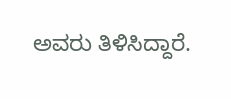ಅವರು ತಿಳಿಸಿದ್ದಾರೆ.